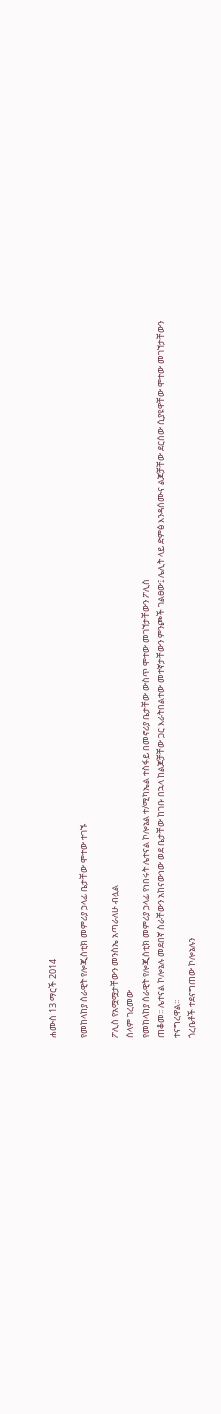ሐሙስ 13 ማርች 2014

የመከላከያ ሰራዊት የሎጂስቲክ መምሪያ ኃላፊ ቤታቸው ሞተው ተገኙ

ፖሊስ የአሟሟታቸውን መንስኤ አጣራለሁ ብሏል
ሰላም ገረመው
የመከላከያ ሰራዊት የሎጂስቲክ መምሪያ ኃላፊ የነበሩት ሌተናል ኮሎኔል ተ/ሚካኤል ተስፋይ በመኖሪያ ቤታቸው ውስጥ ሞተው መገኘታቸውን ፖሊስ
ጠቆመ፡፡ ሌተናል ኮሎኔሉ መደበኛ ስራቸውን አከናውነው ወደ ቤታቸው ከገቡ በኋላ ከልጆቻቸው ጋር እራትበልተው መተኛታቸውን ምንጮች ገልፀው፤ ሌሊት ላይ ድምፅ እንዳሰሙና ልጆቻቸው ደርሰው ሲያዩዋቸው ሞተው መገኘታቸውን ተናግረዋል፡፡
ጎረቤቶች ተደናግጠው ኮሎኔሉን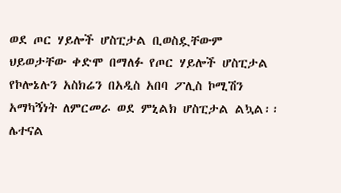ወደ ጦር ሃይሎች ሆስፒታል ቢወስዷቸውም ህይወታቸው ቀድሞ በማለፉ የጦር ሃይሎች ሆስፒታል የኮሎኔሉን አስክሬን በአዲስ አበባ ፖሊስ ኮሚሽን አማካኝነት ለምርመራ ወደ ምኒልክ ሆስፒታል ልኳል፡፡
ሌተናል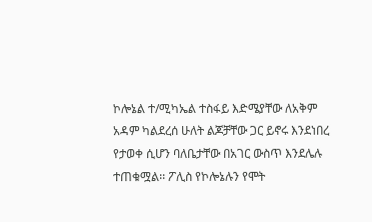ኮሎኔል ተ/ሚካኤል ተስፋይ እድሜያቸው ለአቅም አዳም ካልደረሰ ሁለት ልጆቻቸው ጋር ይኖሩ እንደነበረ የታወቀ ሲሆን ባለቤታቸው በአገር ውስጥ እንደሌሉ ተጠቁሟል፡፡ ፖሊስ የኮሎኔሉን የሞት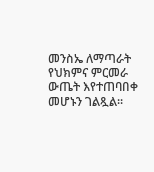መንስኤ ለማጣራት የህክምና ምርመራ ውጤት እየተጠባበቀ መሆኑን ገልጿል፡፡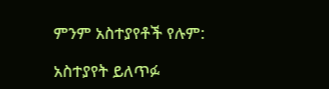ምንም አስተያየቶች የሉም:

አስተያየት ይለጥፉ